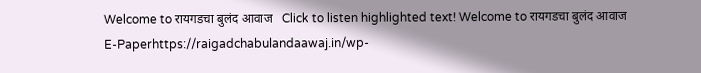Welcome to रायगडचा बुलंद आवाज   Click to listen highlighted text! Welcome to रायगडचा बुलंद आवाज
E-Paperhttps://raigadchabulandaawaj.in/wp-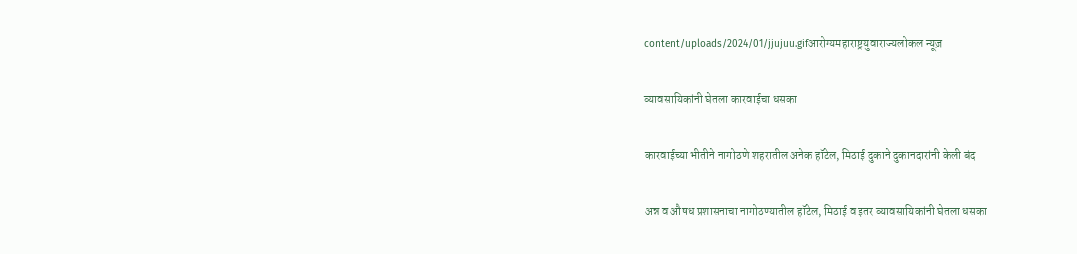content/uploads/2024/01/jjujuu.gifआरोग्यमहाराष्ट्रयुवाराज्यलोकल न्यूज़

व्यावसायिकांनी घेतला कारवाईचा धसका

कारवाईच्या भीतीने नागोठणे शहरातील अनेक हॉटेल, मिठाई दुकाने दुकानदारांनी केली बंद

अन्न व औषध प्रशासनाचा नागोठण्यातील हॉटेल, मिठाई व इतर व्यावसायिकांनी घेतला धसका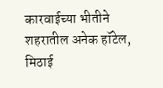कारवाईच्या भीतीने शहरातील अनेक हॉटेल, मिठाई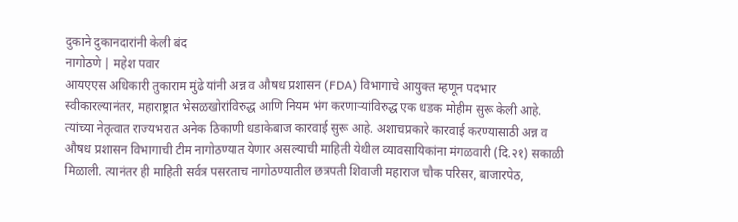दुकाने दुकानदारांनी केली बंद
नागोठणे | महेश पवार
आयएएस अधिकारी तुकाराम मुंढे यांनी अन्न व औषध प्रशासन (FDA) विभागाचे आयुक्त म्हणून पदभार स्वीकारल्यानंतर, महाराष्ट्रात भेसळखोरांविरुद्ध आणि नियम भंग करणाऱ्यांविरुद्ध एक धडक मोहीम सुरू केली आहे. त्यांच्या नेतृत्वात राज्यभरात अनेक ठिकाणी धडाकेबाज कारवाई सुरू आहे. अशाचप्रकारे कारवाई करण्यासाठी अन्न व औषध प्रशासन विभागाची टीम नागोठण्यात येणार असल्याची माहिती येथील व्यावसायिकांना मंगळवारी (दि.२१) सकाळी मिळाली. त्यानंतर ही माहिती सर्वत्र पसरताच नागोठण्यातील छत्रपती शिवाजी महाराज चौक परिसर, बाजारपेठ,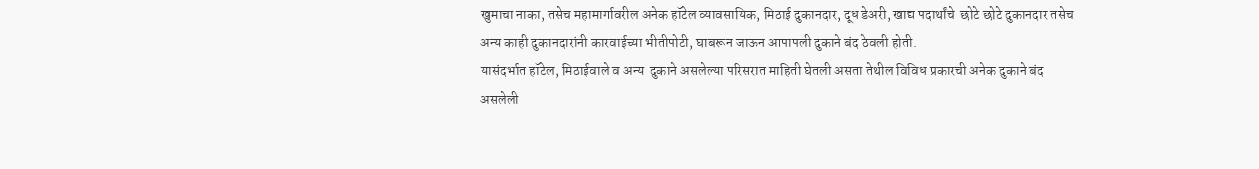खुमाचा नाका, तसेच महामार्गावरील अनेक हॉटेल व्यावसायिक, मिठाई दुकानदार, दूध डेअरी, खाद्य पदार्थांचे  छोटे छोटे दुकानदार तसेच अन्य काही दुकानदारांनी कारवाईच्या भीतीपोटी, घाबरून जाऊन आपापली दुकाने बंद ठेवली होती.
यासंदर्भात हॉटेल, मिठाईवाले व अन्य  दुकाने असलेल्या परिसरात माहिती घेतली असता तेथील विविध प्रकारची अनेक दुकाने बंद असलेली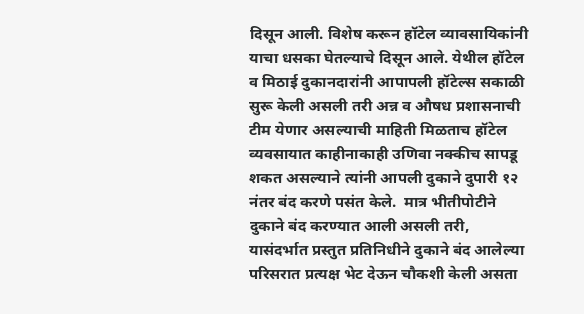दिसून आली. विशेष करून हॉटेल व्यावसायिकांनी याचा धसका घेतल्याचे दिसून आले. येथील हॉटेल व मिठाई दुकानदारांनी आपापली हॉटेल्स सकाळी सुरू केली असली तरी अन्न व औषध प्रशासनाची टीम येणार असल्याची माहिती मिळताच हॉटेल व्यवसायात काहीनाकाही उणिवा नक्कीच सापडू शकत असल्याने त्यांनी आपली दुकाने दुपारी १२ नंतर बंद करणे पसंत केले.  मात्र भीतीपोटीने दुकाने बंद करण्यात आली असली तरी, यासंदर्भात प्रस्तुत प्रतिनिधीने दुकाने बंद आलेल्या परिसरात प्रत्यक्ष भेट देऊन चौकशी केली असता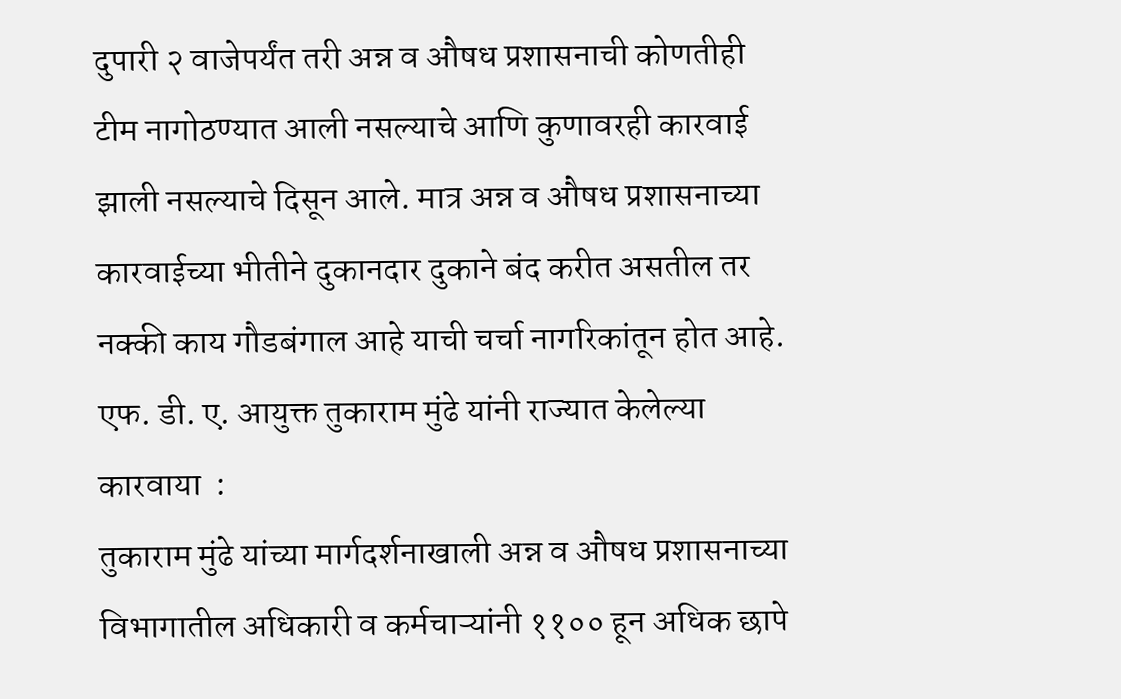दुपारी २ वाजेपर्यंत तरी अन्न व औषध प्रशासनाची कोणतीही टीम नागोठण्यात आली नसल्याचे आणि कुणावरही कारवाई झाली नसल्याचे दिसून आले. मात्र अन्न व औषध प्रशासनाच्या कारवाईच्या भीतीने दुकानदार दुकाने बंद करीत असतील तर नक्की काय गौडबंगाल आहे याची चर्चा नागरिकांतून होत आहे.
एफ. डी. ए. आयुक्त तुकाराम मुंढे यांनी राज्यात केलेल्या कारवाया  :
तुकाराम मुंढे यांच्या मार्गदर्शनाखाली अन्न व औषध प्रशासनाच्या विभागातील अधिकारी व कर्मचाऱ्यांनी ११०० हून अधिक छापे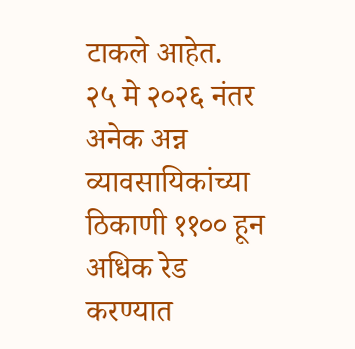टाकले आहेत.  २५ मे २०२६ नंतर अनेक अन्न व्यावसायिकांच्या  ठिकाणी ११०० हून अधिक रेड करण्यात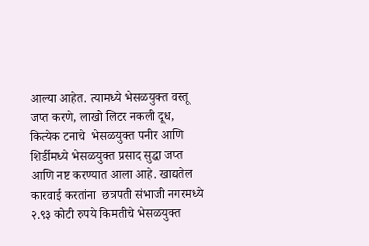आल्या आहेत. त्यामध्ये भेसळयुक्त वस्तू जप्त करणे, लाखो लिटर नकली दूध, कित्येक टनाचे  भेसळयुक्त पनीर आणि शिर्डीमध्ये भेसळयुक्त प्रसाद सुद्धा जप्त आणि नष्ट करण्यात आला आहे. खाद्यतेल कारवाई करतांना  छत्रपती संभाजी नगरमध्ये २.९३ कोटी रुपये किमतीचे भेसळयुक्त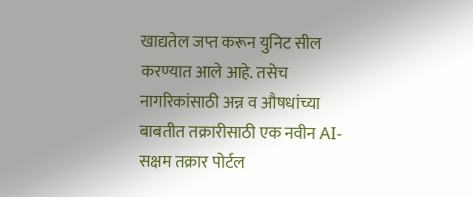खाद्यतेल जप्त करून युनिट सील करण्यात आले आहे. तसेच नागरिकांसाठी अन्न व औषधांच्या बाबतीत तक्रारीसाठी एक नवीन AI-सक्षम तक्रार पोर्टल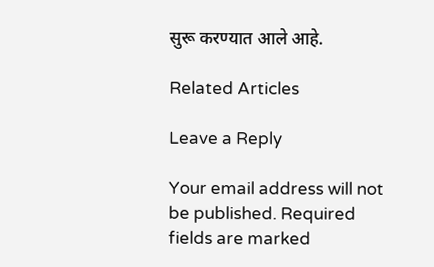सुरू करण्यात आले आहे.

Related Articles

Leave a Reply

Your email address will not be published. Required fields are marked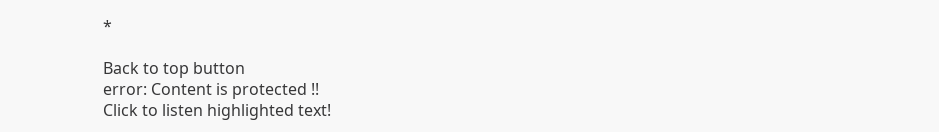*

Back to top button
error: Content is protected !!
Click to listen highlighted text!